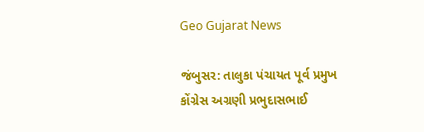Geo Gujarat News

જંબુસર: તાલુકા પંચાયત પૂર્વ પ્રમુખ કોંગ્રેસ અગ્રણી પ્રભુદાસભાઈ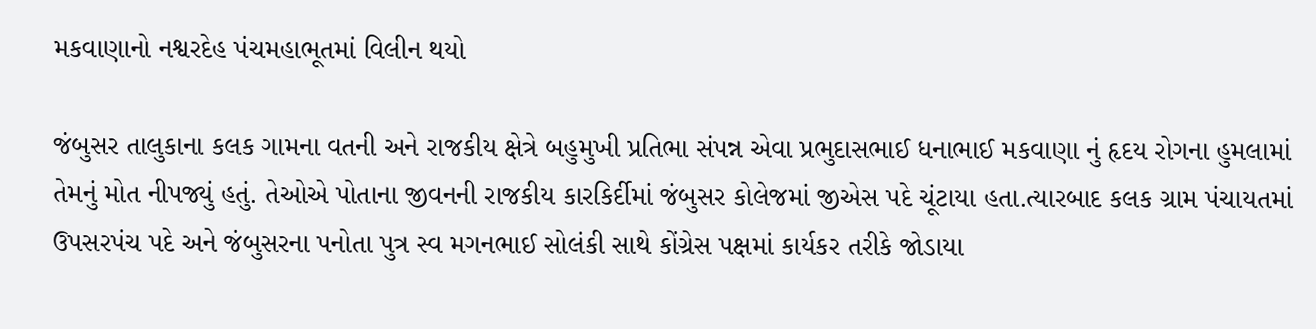મકવાણાનો નશ્વરદેહ પંચમહાભૂતમાં વિલીન થયો

જંબુસર તાલુકાના કલક ગામના વતની અને રાજકીય ક્ષેત્રે બહુમુખી પ્રતિભા સંપન્ન એવા પ્રભુદાસભાઈ ધનાભાઈ મકવાણા નું હૃદય રોગના હુમલામાં તેમનું મોત નીપજ્યું હતું. તેઓએ પોતાના જીવનની રાજકીય કારકિર્દીમાં જંબુસર કોલેજમાં જીએસ પદે ચૂંટાયા હતા.ત્યારબાદ કલક ગ્રામ પંચાયતમાં ઉપસરપંચ પદે અને જંબુસરના પનોતા પુત્ર સ્વ મગનભાઈ સોલંકી સાથે કોંગ્રેસ પક્ષમાં કાર્યકર તરીકે જોડાયા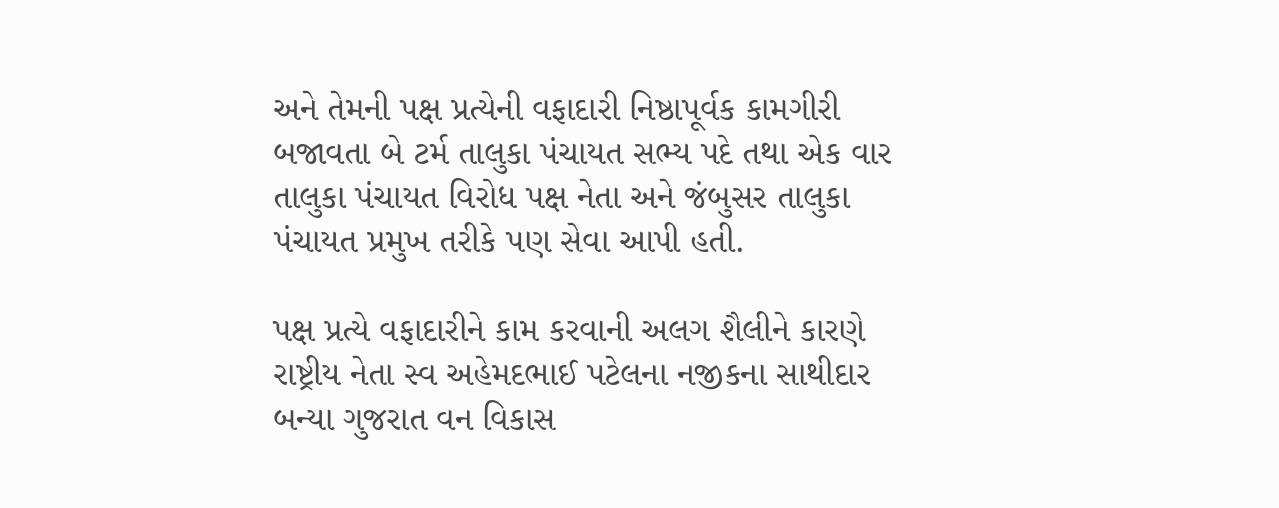અને તેમની પક્ષ પ્રત્યેની વફાદારી નિષ્ઠાપૂર્વક કામગીરી બજાવતા બે ટર્મ તાલુકા પંચાયત સભ્ય પદે તથા એક વાર તાલુકા પંચાયત વિરોધ પક્ષ નેતા અને જંબુસર તાલુકા પંચાયત પ્રમુખ તરીકે પણ સેવા આપી હતી.

પક્ષ પ્રત્યે વફાદારીને કામ કરવાની અલગ શૈલીને કારણે રાષ્ટ્રીય નેતા સ્વ અહેમદભાઈ પટેલના નજીકના સાથીદાર બન્યા ગુજરાત વન વિકાસ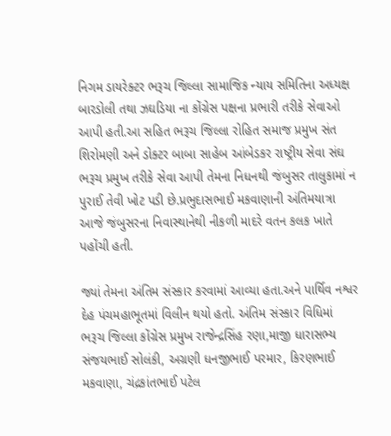નિગમ ડાયરેક્ટર ભરૂચ જિલ્લા સામાજિક ન્યાય સમિતિના અધ્યક્ષ બારડોલી તથા ઝઘડિયા ના કોંગ્રેસ પક્ષના પ્રભારી તરીકે સેવાઓ આપી હતી.આ સહિત ભરૂચ જિલ્લા રોહિત સમાજ પ્રમુખ સંત શિરોમણી અને ડોક્ટર બાબા સાહેબ આંબેડકર રાષ્ટ્રીય સેવા સંઘ ભરૂચ પ્રમુખ તરીકે સેવા આપી તેમના નિધનથી જંબુસર તાલુકામાં ન પુરાઈ તેવી ખોટ પડી છે.પ્રભુદાસભાઈ મકવાણાની અંતિમયાત્રા આજે જંબુસરના નિવાસ્થાનેથી નીકળી માદરે વતન કલક ખાતે પહોંચી હતી.

જ્યાં તેમના અંતિમ સંસ્કાર કરવામાં આવ્યા હતા.અને પાર્થિવ નશ્વર દેહ પંચમહાભૂતમાં વિલીન થયો હતો. અંતિમ સંસ્કાર વિધિમાં ભરૂચ જિલ્લા કોંગ્રેસ પ્રમુખ રાજેન્દ્રસિંહ રણા,માજી ધારાસભ્ય સંજયભાઈ સોલંકી, અગ્રણી ધનજીભાઈ પરમાર, કિરણભાઈ મકવાણા, ચંદ્રકાંતભાઈ પટેલ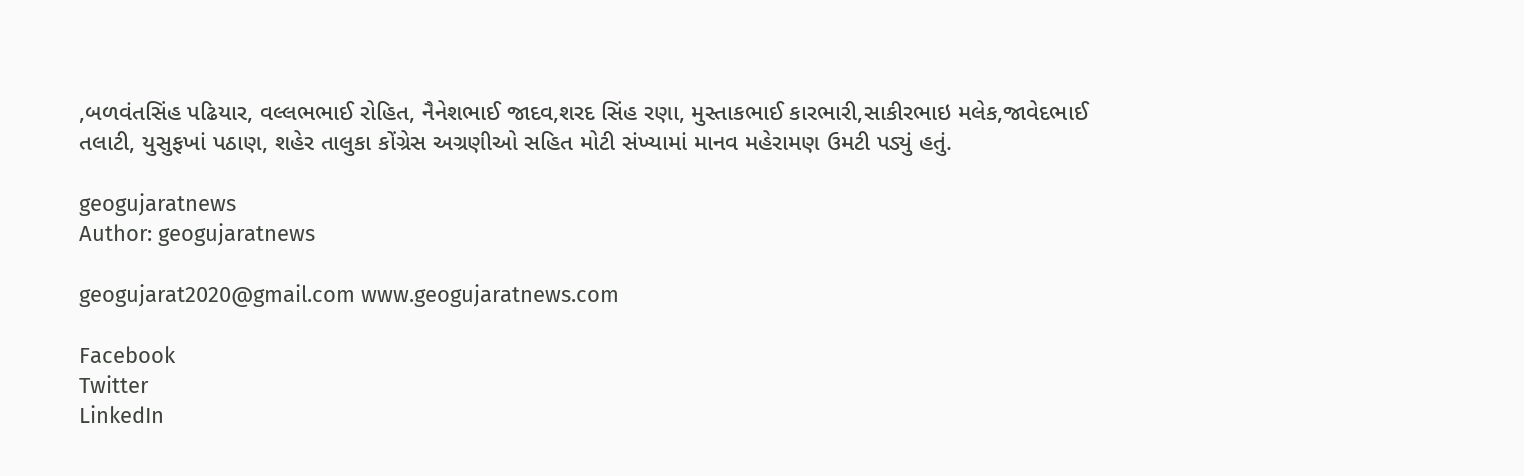,બળવંતસિંહ પઢિયાર, વલ્લભભાઈ રોહિત, નૈનેશભાઈ જાદવ,શરદ સિંહ રણા, મુસ્તાકભાઈ કારભારી,સાકીરભાઇ મલેક,જાવેદભાઈ તલાટી, યુસુફખાં પઠાણ, શહેર તાલુકા કોંગ્રેસ અગ્રણીઓ સહિત મોટી સંખ્યામાં માનવ મહેરામણ ઉમટી પડ્યું હતું.

geogujaratnews
Author: geogujaratnews

geogujarat2020@gmail.com www.geogujaratnews.com

Facebook
Twitter
LinkedIn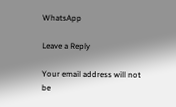WhatsApp

Leave a Reply

Your email address will not be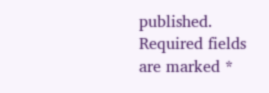published. Required fields are marked *